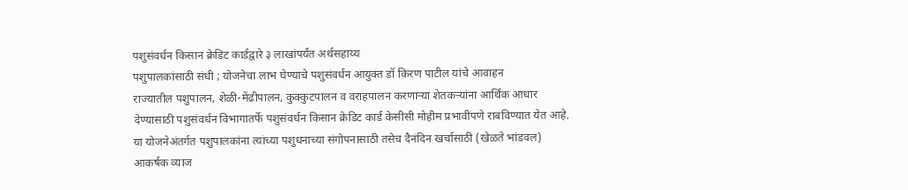पशुसंवर्धन किसान क्रेडिट कार्डद्वारे ३ लाखांपर्यंत अर्थसहाय्य
पशुपालकांसाठी संधी ; योजनेचा लाभ घेण्याचे पशुसंवर्धन आयुक्त डॉ किरण पाटील यांचे आवाहन
राज्यातील पशुपालन, शेळी-मेंढीपालन, कुक्कुटपालन व वराहपालन करणाऱ्या शेतकऱ्यांना आर्थिक आधार देण्यासाठी पशुसंवर्धन विभागातर्फे पशुसंवर्धन किसान क्रेडिट कार्ड केसीसी मोहीम प्रभावीपणे राबविण्यात येत आहे. या योजनेअंतर्गत पशुपालकांना त्यांच्या पशुधनाच्या संगोपनासाठी तसेच दैनंदिन खर्चासाठी (खेळते भांडवल) आकर्षक व्याज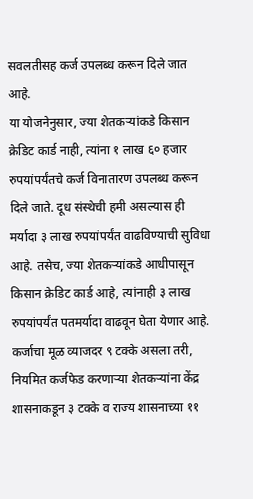सवलतीसह कर्ज उपलब्ध करून दिले जात आहे.
या योजनेनुसार, ज्या शेतकऱ्यांकडे किसान क्रेडिट कार्ड नाही, त्यांना १ लाख ६० हजार रुपयांपर्यंतचे कर्ज विनातारण उपलब्ध करून दिले जाते. दूध संस्थेची हमी असल्यास ही मर्यादा ३ लाख रुपयांपर्यंत वाढविण्याची सुविधा आहे. तसेच, ज्या शेतकऱ्यांकडे आधीपासून किसान क्रेडिट कार्ड आहे, त्यांनाही ३ लाख रुपयांपर्यंत पतमर्यादा वाढवून घेता येणार आहे.
कर्जाचा मूळ व्याजदर ९ टक्के असला तरी, नियमित कर्जफेड करणाऱ्या शेतकऱ्यांना केंद्र शासनाकडून ३ टक्के व राज्य शासनाच्या ११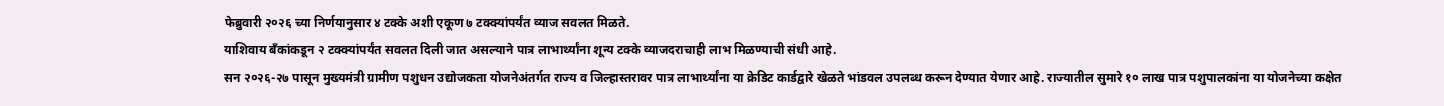फेब्रुवारी २०२६ च्या निर्णयानुसार ४ टक्के अशी एकूण ७ टक्क्यांपर्यंत व्याज सवलत मिळते.
याशिवाय बँकांकडून २ टक्क्यांपर्यंत सवलत दिली जात असल्याने पात्र लाभार्थ्यांना शून्य टक्के व्याजदराचाही लाभ मिळण्याची संधी आहे.
सन २०२६-२७ पासून मुख्यमंत्री ग्रामीण पशुधन उद्योजकता योजनेअंतर्गत राज्य व जिल्हास्तरावर पात्र लाभार्थ्यांना या क्रेडिट कार्डद्वारे खेळते भांडवल उपलब्ध करून देण्यात येणार आहे. राज्यातील सुमारे १० लाख पात्र पशुपालकांना या योजनेच्या कक्षेत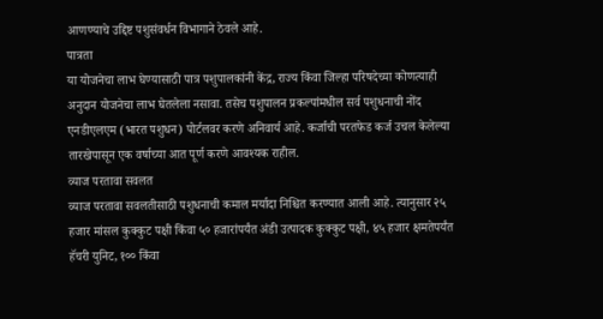आणण्याचे उद्दिष्ट पशुसंवर्धन विभागाने ठेवले आहे.
पात्रता
या योजनेचा लाभ घेण्यासाठी पात्र पशुपालकांनी केंद्र, राज्य किंवा जिल्हा परिषदेच्या कोणत्याही अनुदान योजनेचा लाभ घेतलेला नसावा. तसेच पशुपालन प्रकल्पांमधील सर्व पशुधनाची नोंद एनडीएलएम (भारत पशुधन) पोर्टलवर करणे अनिवार्य आहे. कर्जाची परतफेड कर्ज उचल केलेल्या तारखेपासून एक वर्षाच्या आत पूर्ण करणे आवश्यक राहील.
व्याज परतावा सवलत
व्याज परतावा सवलतीसाठी पशुधनाची कमाल मर्यादा निश्चित करण्यात आली आहे. त्यानुसार २५ हजार मांसल कुक्कुट पक्षी किंवा ५० हजारांपर्यंत अंडी उत्पादक कुक्कुट पक्षी, ४५ हजार क्षमतेपर्यंत हॅचरी युनिट, १०० किंवा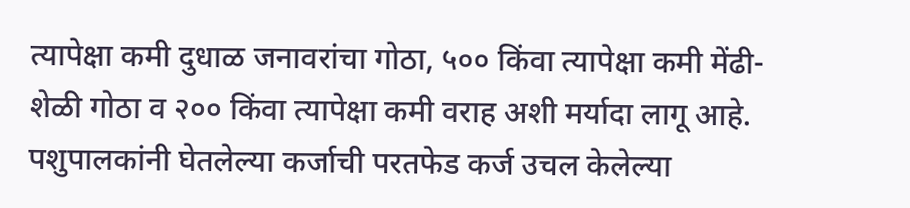त्यापेक्षा कमी दुधाळ जनावरांचा गोठा, ५०० किंवा त्यापेक्षा कमी मेंढी-शेळी गोठा व २०० किंवा त्यापेक्षा कमी वराह अशी मर्यादा लागू आहे. पशुपालकांनी घेतलेल्या कर्जाची परतफेड कर्ज उचल केलेल्या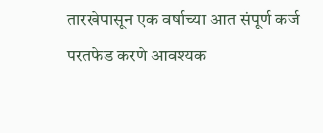तारखेपासून एक वर्षाच्या आत संपूर्ण कर्ज परतफेड करणे आवश्यक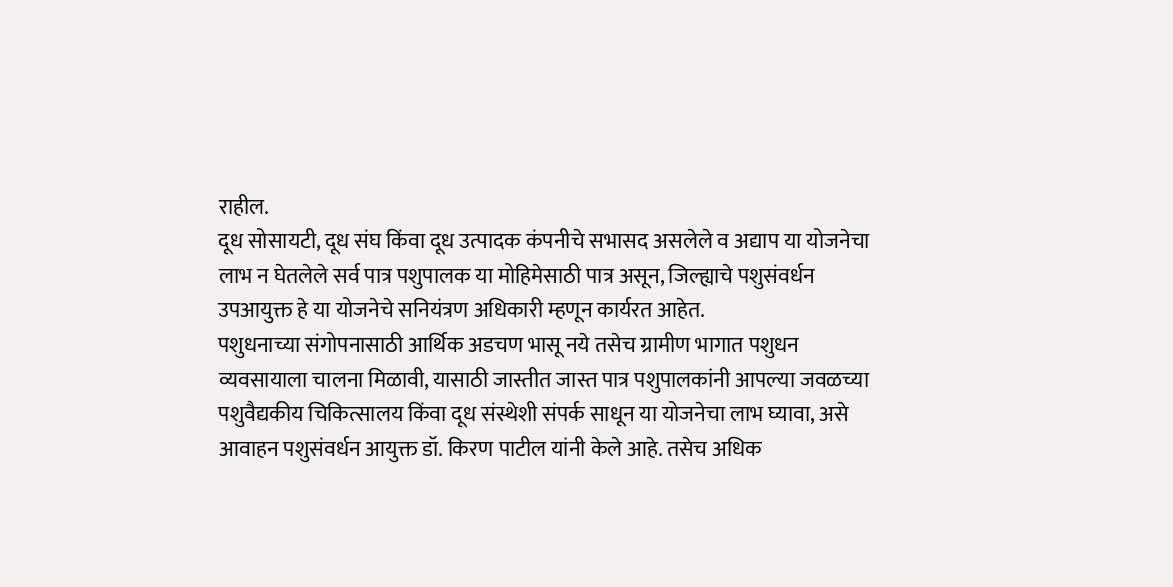राहील.
दूध सोसायटी, दूध संघ किंवा दूध उत्पादक कंपनीचे सभासद असलेले व अद्याप या योजनेचा लाभ न घेतलेले सर्व पात्र पशुपालक या मोहिमेसाठी पात्र असून, जिल्ह्याचे पशुसंवर्धन उपआयुक्त हे या योजनेचे सनियंत्रण अधिकारी म्हणून कार्यरत आहेत.
पशुधनाच्या संगोपनासाठी आर्थिक अडचण भासू नये तसेच ग्रामीण भागात पशुधन व्यवसायाला चालना मिळावी, यासाठी जास्तीत जास्त पात्र पशुपालकांनी आपल्या जवळच्या पशुवैद्यकीय चिकित्सालय किंवा दूध संस्थेशी संपर्क साधून या योजनेचा लाभ घ्यावा, असे आवाहन पशुसंवर्धन आयुक्त डॉ. किरण पाटील यांनी केले आहे. तसेच अधिक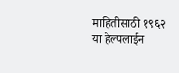माहितीसाठी १९६२ या हेल्पलाईन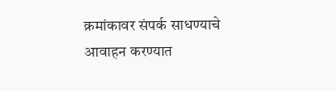क्रमांकावर संपर्क साधण्याचे आवाहन करण्यात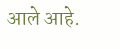आले आहे.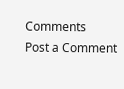Comments
Post a Comment